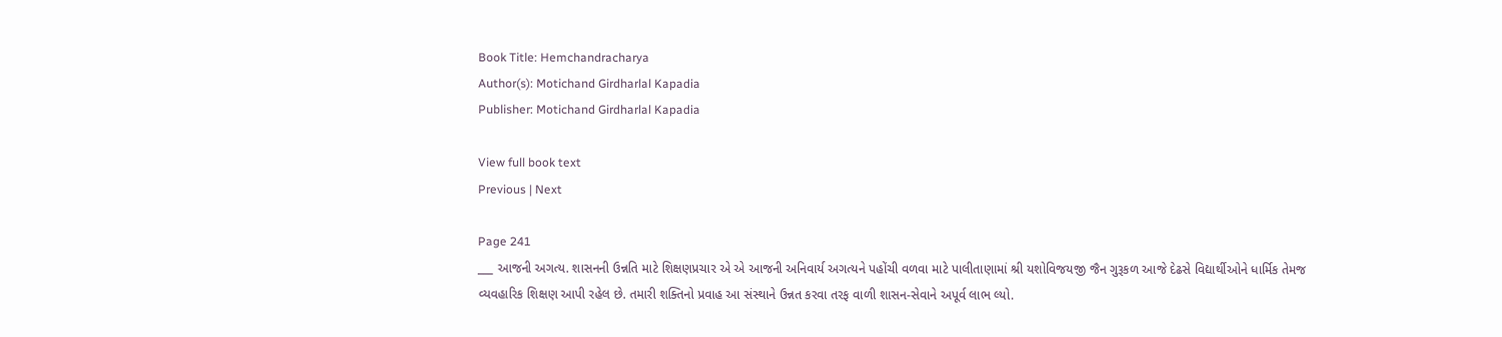Book Title: Hemchandracharya
Author(s): Motichand Girdharlal Kapadia
Publisher: Motichand Girdharlal Kapadia

View full book text
Previous | Next

Page 241
___ આજની અગત્ય. શાસનની ઉન્નતિ માટે શિક્ષણપ્રચાર એ એ આજની અનિવાર્ય અગત્યને પહોંચી વળવા માટે પાલીતાણામાં શ્રી યશોવિજયજી જૈન ગુરૂકળ આજે દેઢસે વિદ્યાર્થીઓને ધાર્મિક તેમજ વ્યવહારિક શિક્ષણ આપી રહેલ છે. તમારી શક્તિનો પ્રવાહ આ સંસ્થાને ઉન્નત કરવા તરફ વાળી શાસન-સેવાને અપૂર્વ લાભ લ્યો.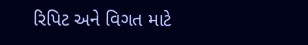રિપિટ અને વિગત માટે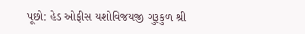પૂછો: હેડ ઓફીસ યશોવિજયજી ગુરૂકુળ શ્રી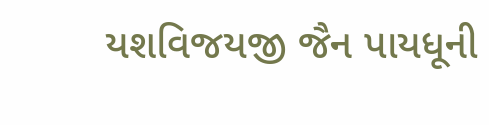યશવિજયજી જૈન પાયધૂની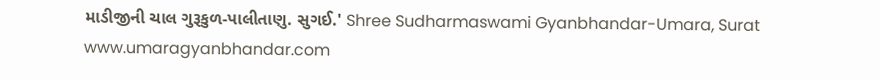માડીજીની ચાલ ગુરૂકુળ-પાલીતાણુ. સુગઈ.' Shree Sudharmaswami Gyanbhandar-Umara, Surat www.umaragyanbhandar.com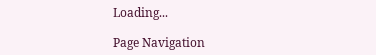Loading...

Page Navigation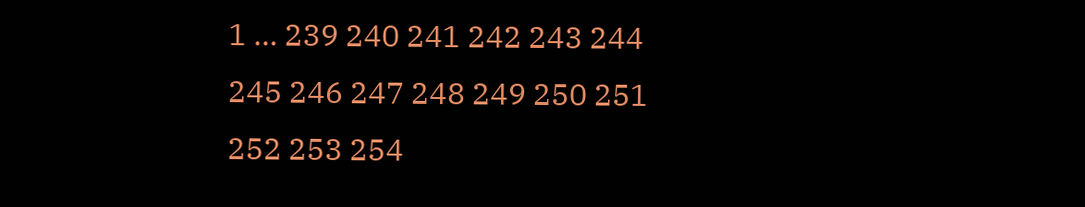1 ... 239 240 241 242 243 244 245 246 247 248 249 250 251 252 253 254